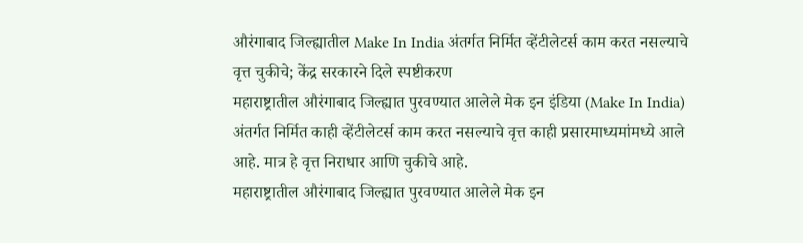औरंगाबाद जिल्ह्यातील Make In India अंतर्गत निर्मित व्हेंटीलेटर्स काम करत नसल्याचे वृत्त चुकीचे; केंद्र सरकारने दिले स्पष्टीकरण
महाराष्ट्रातील औरंगाबाद जिल्ह्यात पुरवण्यात आलेले मेक इन इंडिया (Make In India) अंतर्गत निर्मित काही व्हेंटीलेटर्स काम करत नसल्याचे वृत्त काही प्रसारमाध्यमांमध्ये आले आहे. मात्र हे वृत्त निराधार आणि चुकीचे आहे.
महाराष्ट्रातील औरंगाबाद जिल्ह्यात पुरवण्यात आलेले मेक इन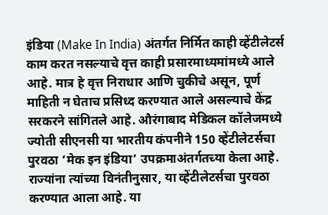इंडिया (Make In India) अंतर्गत निर्मित काही व्हेंटीलेटर्स काम करत नसल्याचे वृत्त काही प्रसारमाध्यमांमध्ये आले आहे. मात्र हे वृत्त निराधार आणि चुकीचे असून, पूर्ण माहिती न घेताच प्रसिध्द करण्यात आले असल्याचे केंद्र सरकरने सांगितले आहे. औरंगाबाद मेडिकल कॉलेजमध्ये ज्योती सीएनसी या भारतीय कंपनीने 150 व्हेंटीलेटर्सचा पुरवठा ‘मेक इन इंडिया’ उपक्रमाअंतर्गतच्या केला आहे. राज्यांना त्यांच्या विनंतीनुसार, या व्हेंटीलेटर्सचा पुरवठा करण्यात आला आहे. या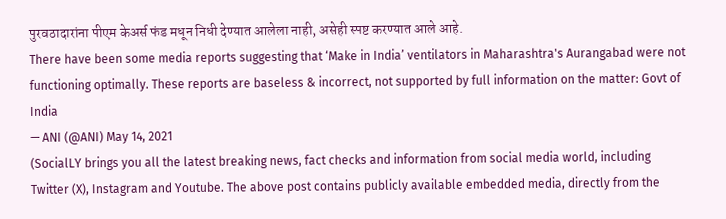पुरवठादारांना पीएम केअर्स फंड मधून निधी देण्यात आलेला नाही, असेही स्पष्ट करण्यात आले आहे.
There have been some media reports suggesting that ‘Make in India’ ventilators in Maharashtra's Aurangabad were not functioning optimally. These reports are baseless & incorrect, not supported by full information on the matter: Govt of India
— ANI (@ANI) May 14, 2021
(SocialLY brings you all the latest breaking news, fact checks and information from social media world, including Twitter (X), Instagram and Youtube. The above post contains publicly available embedded media, directly from the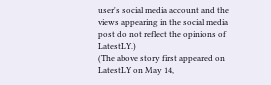user's social media account and the views appearing in the social media post do not reflect the opinions of LatestLY.)
(The above story first appeared on LatestLY on May 14,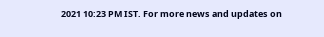2021 10:23 PM IST. For more news and updates on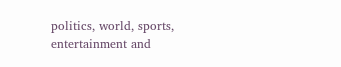politics, world, sports, entertainment and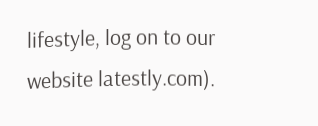lifestyle, log on to our website latestly.com).